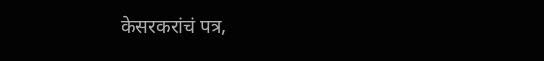केसरकरांचं पत्र,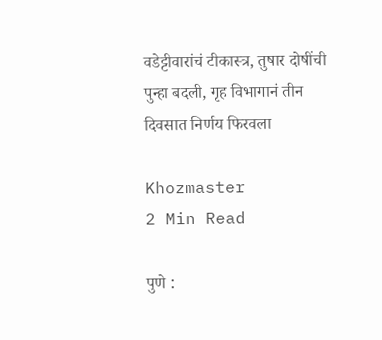वडेट्टीवारांचं टीकास्त्र, तुषार दोषींची पुन्हा बदली, गृह विभागानं तीन दिवसात निर्णय फिरवला

Khozmaster
2 Min Read

पुणे :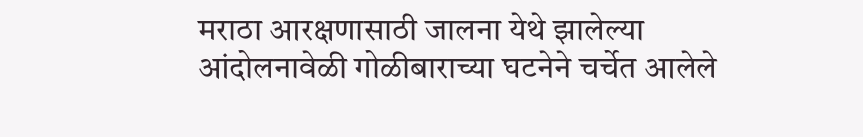मराठा आरक्षणासाठी जालना येथे झालेल्या आंदोलनावेळी गोळीबाराच्या घटनेने चर्चेत आलेले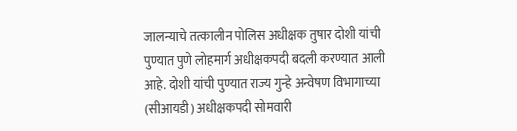जालन्याचे तत्कालीन पोलिस अधीक्षक तुषार दोशी यांची पुण्यात पुणे लोहमार्ग अधीक्षकपदी बदली करण्यात आली आहे. दोशी यांची पुण्यात राज्य गुन्हे अन्वेषण विभागाच्या (सीआयडी) अधीक्षकपदी सोमवारी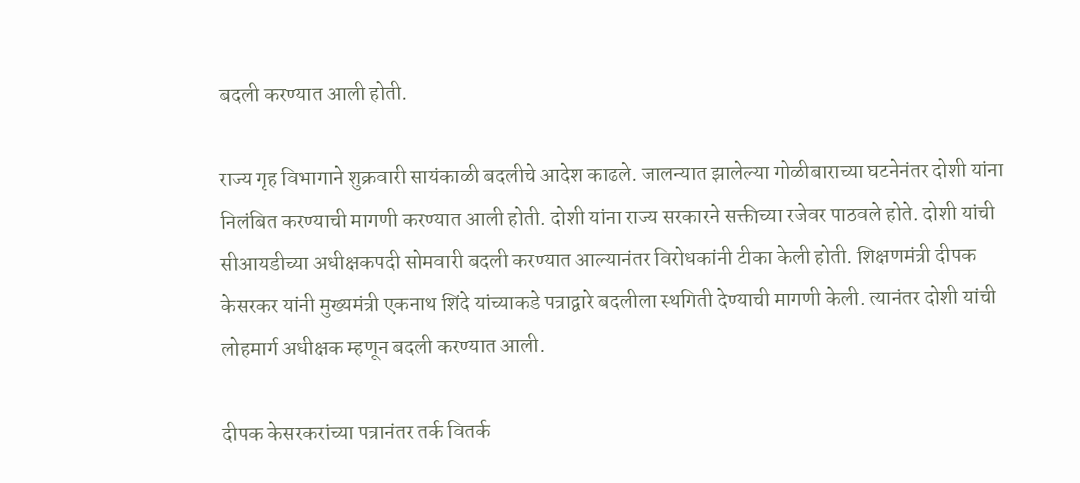बदली करण्यात आली होती.

राज्य गृह विभागाने शुक्रवारी सायंकाळी बदलीचे आदेश काढले. जालन्यात झालेल्या गोळीबाराच्या घटनेनंतर दोशी यांना निलंबित करण्याची मागणी करण्यात आली होती. दोशी यांना राज्य सरकारने सक्तीच्या रजेवर पाठवले होते. दोशी यांची सीआयडीच्या अधीक्षकपदी सोमवारी बदली करण्यात आल्यानंतर विरोधकांनी टीका केली होती. शिक्षणमंत्री दीपक केसरकर यांनी मुख्यमंत्री एकनाथ शिंदे यांच्याकडे पत्राद्वारे बदलीला स्थगिती देण्याची मागणी केली. त्यानंतर दोशी यांची लोहमार्ग अधीक्षक म्हणून बदली करण्यात आली.

दीपक केसरकरांच्या पत्रानंतर तर्क वितर्क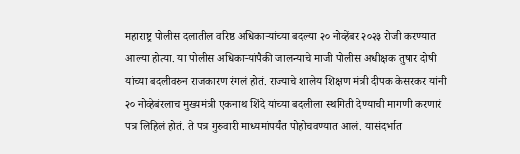महाराष्ट्र पोलीस दलातील वरिष्ठ अधिकाऱ्यांच्या बदल्या २० नोव्हेंबर २०२३ रोजी करण्यात आल्या होत्या. या पोलीस अधिकाऱ्यांपैकी जालन्याचे माजी पोलीस अधीक्षक तुषार दोषी यांच्या बदलीवरुन राजकारण रंगलं होतं. राज्याचे शालेय शिक्षण मंत्री दीपक केसरकर यांनी २० नोव्हेबंरलाच मुख्यमंत्री एकनाथ शिंदे यांच्या बदलीला स्थगिती देण्याची मागणी करणारं पत्र लिहिलं होतं. ते पत्र गुरुवारी माध्यमांपर्यंत पोहोचवण्यात आलं. यासंदर्भात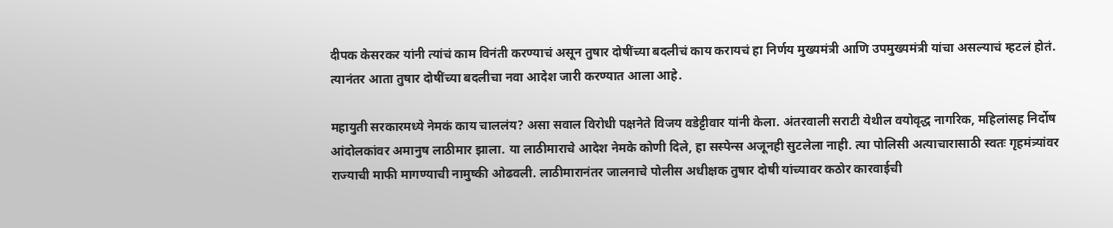दीपक केसरकर यांनी त्यांचं काम विनंती करण्याचं असून तुषार दोषींच्या बदलीचं काय करायचं हा निर्णय मुख्यमंत्री आणि उपमुख्यमंत्री यांचा असल्याचं म्हटलं होतं. त्यानंतर आता तुषार दोषींच्या बदलीचा नवा आदेश जारी करण्यात आला आहे.

महायुती सरकारमध्ये नेमकं काय चाललंय? असा सवाल विरोधी पक्षनेते विजय वडेट्टीवार यांनी केला. अंतरवाली सराटी येथील वयोवृद्ध नागरिक, महिलांसह निर्दोष आंदोलकांवर अमानुष लाठीमार झाला. या लाठीमाराचे आदेश नेमके कोणी दिले, हा सस्पेन्स अजूनही सुटलेला नाही. त्या पोलिसी अत्याचारासाठी स्वतः गृहमंत्र्यांवर राज्याची माफी मागण्याची नामुष्की ओढवली. लाठीमारानंतर जालनाचे पोलीस अधीक्षक तुषार दोषी यांच्यावर कठोर कारवाईची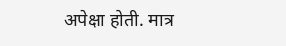अपेक्षा होती. मात्र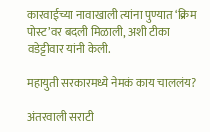कारवाईच्या नावाखाली त्यांना पुण्यात ‘क्रिम पोस्ट’वर बदली मिळाली, अशी टीका वडेट्टीवार यांनी केली.

महायुती सरकारमध्ये नेमकं काय चाललंय?

अंतरवाली सराटी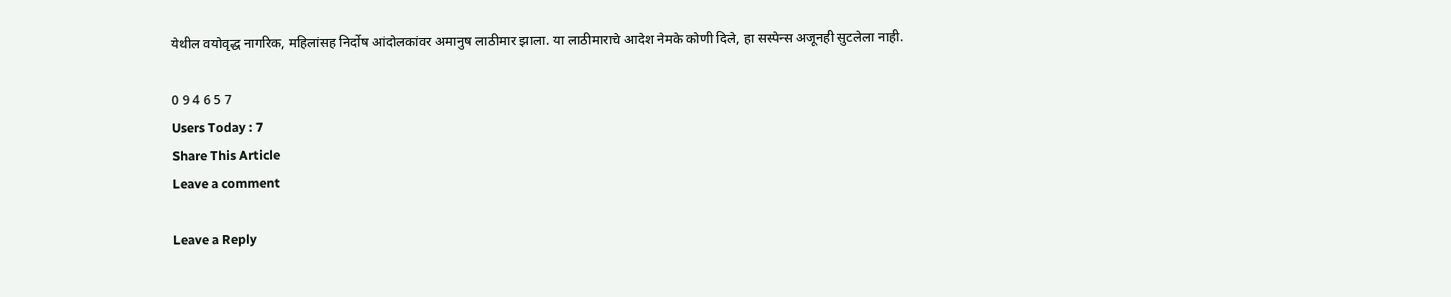येथील वयोवृद्ध नागरिक, महिलांसह निर्दोष आंदोलकांवर अमानुष लाठीमार झाला. या लाठीमाराचे आदेश नेमके कोणी दिले, हा सस्पेन्स अजूनही सुटलेला नाही.

0 9 4 6 5 7
Users Today : 7
Share This Article
Leave a comment

Leave a Reply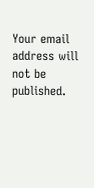Your email address will not be published.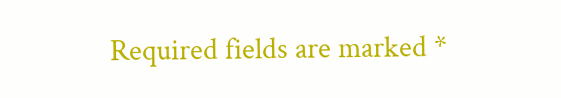Required fields are marked *